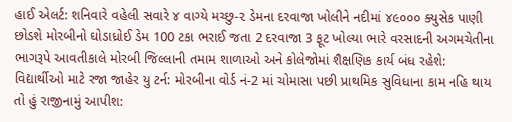હાઈ એલર્ટ: શનિવારે વહેલી સવારે ૪ વાગ્યે મચ્છુ-૨ ડેમના દરવાજા ખોલીને નદીમાં ૪૯૦૦૦ ક્યુસેક પાણી છોડશે મોરબીનો ઘોડાધ્રોઈ ડેમ 100 ટકા ભરાઈ જતા 2 દરવાજા 3 ફૂટ ખોલ્યા ભારે વરસાદની અગમચેતીના ભાગરૂપે આવતીકાલે મોરબી જિલ્લાની તમામ શાળાઓ અને કોલેજોમાં શૈક્ષણિક કાર્ય બંધ રહેશે: વિદ્યાર્થીઓ માટે રજા જાહેર યુ ટર્ન: મોરબીના વોર્ડ નં-2 માં ચોમાસા પછી પ્રાથમિક સુવિધાના કામ નહિ થાય તો હું રાજીનામું આપીશ: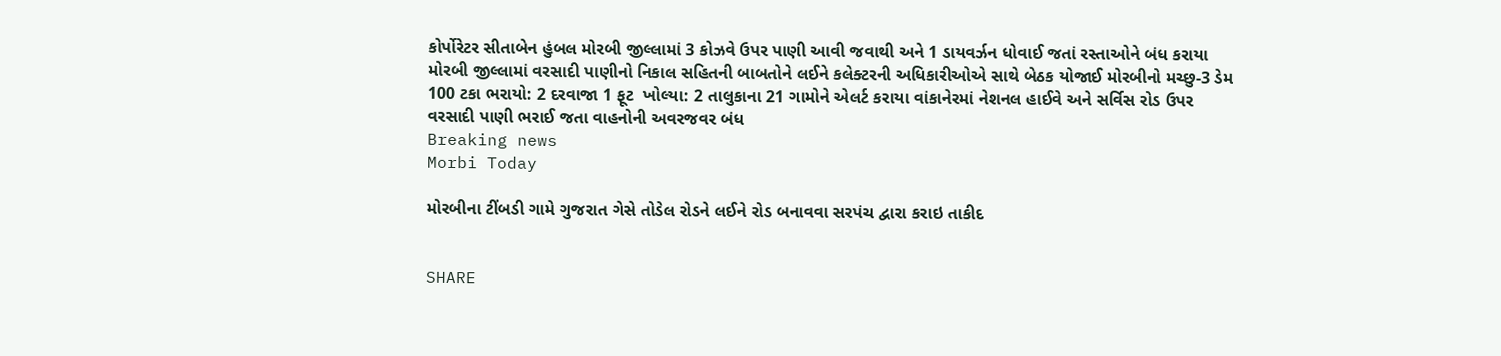કોર્પોરેટર સીતાબેન હુંબલ મોરબી જીલ્લામાં 3 કોઝવે ઉપર પાણી આવી જવાથી અને 1 ડાયવર્ઝન ધોવાઈ જતાં રસ્તાઓને બંધ કરાયા મોરબી જીલ્લામાં વરસાદી પાણીનો નિકાલ સહિતની બાબતોને લઈને કલેક્ટરની અધિકારીઓએ સાથે બેઠક યોજાઈ મોરબીનો મચ્છુ-3 ડેમ 100 ટકા ભરાયો: 2 દરવાજા 1 ફૂટ  ખોલ્યા: 2 તાલુકાના 21 ગામોને એલર્ટ કરાયા વાંકાનેરમાં નેશનલ હાઈવે અને સર્વિસ રોડ ઉપર વરસાદી પાણી ભરાઈ જતા વાહનોની અવરજવર બંધ
Breaking news
Morbi Today

મોરબીના ટીંબડી ગામે ગુજરાત ગેસે તોડેલ રોડને લઈને રોડ બનાવવા સરપંચ દ્વારા કરાઇ તાકીદ


SHARE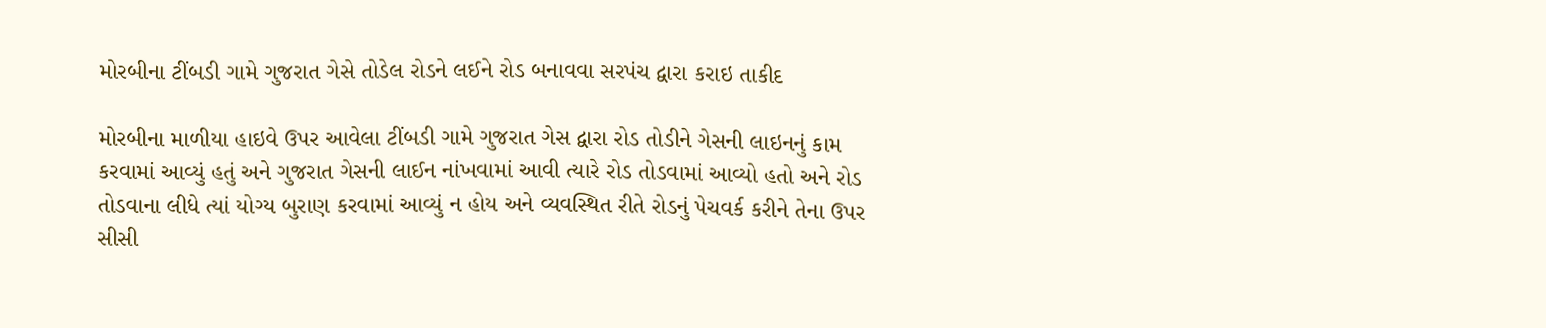મોરબીના ટીંબડી ગામે ગુજરાત ગેસે તોડેલ રોડને લઈને રોડ બનાવવા સરપંચ દ્વારા કરાઇ તાકીદ

મોરબીના માળીયા હાઇવે ઉપર આવેલા ટીંબડી ગામે ગુજરાત ગેસ દ્વારા રોડ તોડીને ગેસની લાઇનનું કામ કરવામાં આવ્યું હતું અને ગુજરાત ગેસની લાઈન નાંખવામાં આવી ત્યારે રોડ તોડવામાં આવ્યો હતો અને રોડ તોડવાના લીધે ત્યાં યોગ્ય બુરાણ કરવામાં આવ્યું ન હોય અને વ્યવસ્થિત રીતે રોડનું પેચવર્ક કરીને તેના ઉપર સીસી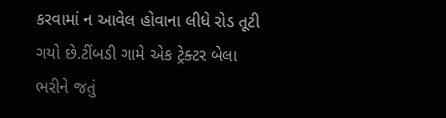કરવામાં ન આવેલ હોવાના લીધે રોડ તૂટી ગયો છે.ટીંબડી ગામે એક ટ્રેક્ટર બેલા ભરીને જતું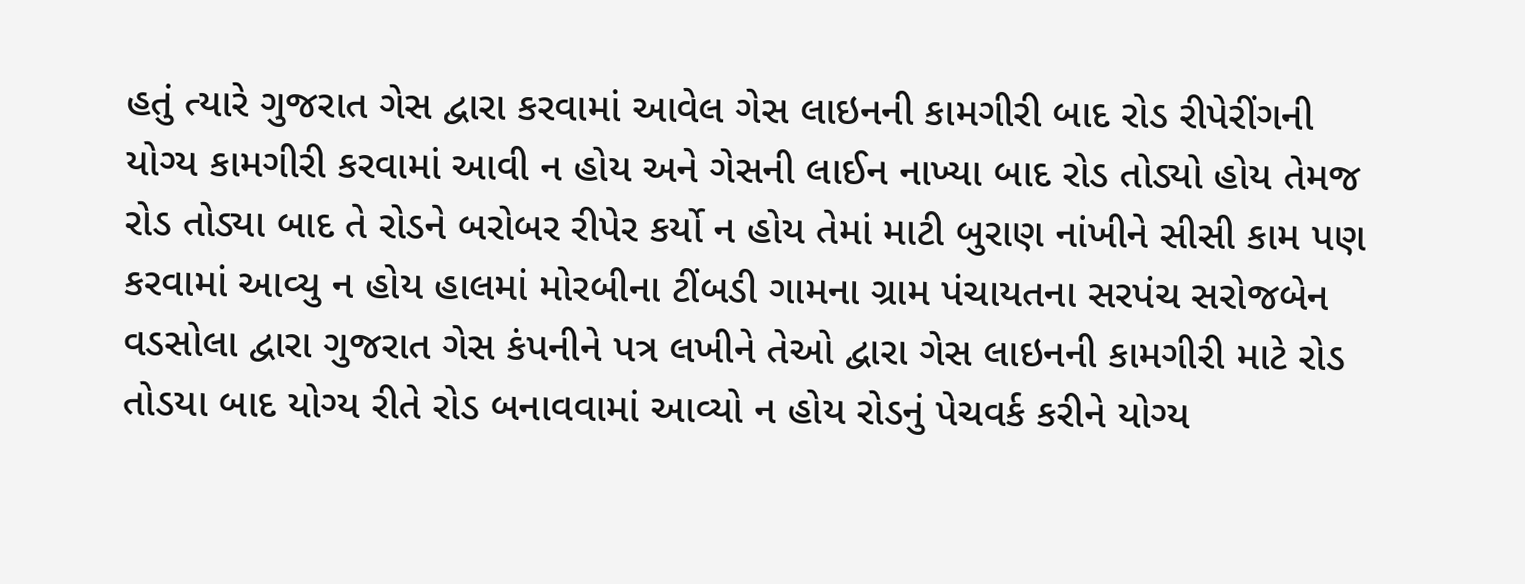હતું ત્યારે ગુજરાત ગેસ દ્વારા કરવામાં આવેલ ગેસ લાઇનની કામગીરી બાદ રોડ રીપેરીંગની યોગ્ય કામગીરી કરવામાં આવી ન હોય અને ગેસની લાઈન નાખ્યા બાદ રોડ તોડ્યો હોય તેમજ રોડ તોડ્યા બાદ તે રોડને બરોબર રીપેર કર્યો ન હોય તેમાં માટી બુરાણ નાંખીને સીસી કામ પણ કરવામાં આવ્યુ ન હોય હાલમાં મોરબીના ટીંબડી ગામના ગ્રામ પંચાયતના સરપંચ સરોજબેન વડસોલા દ્વારા ગુજરાત ગેસ કંપનીને પત્ર લખીને તેઓ દ્વારા ગેસ લાઇનની કામગીરી માટે રોડ તોડયા બાદ યોગ્ય રીતે રોડ બનાવવામાં આવ્યો ન હોય રોડનું પેચવર્ક કરીને યોગ્ય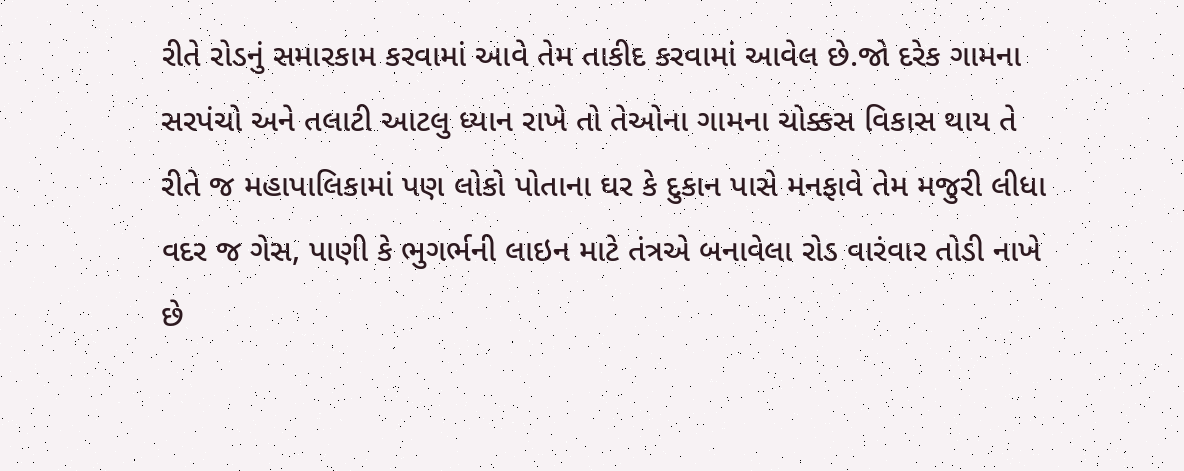રીતે રોડનું સમારકામ કરવામાં આવે તેમ તાકીદ કરવામાં આવેલ છે.જો દરેક ગામના સરપંચો અને તલાટી આટલુ ધ્યાન રાખે તો તેઓના ગામના ચોક્કસ વિકાસ થાય તે રીતે જ મહાપાલિકામાં પણ લોકો પોતાના ઘર કે દુકાન પાસે મનફાવે તેમ મજુરી લીધા વદર જ ગેસ, પાણી કે ભુગર્ભની લાઇન માટે તંત્રએ બનાવેલા રોડ વારંવાર તોડી નાખે છે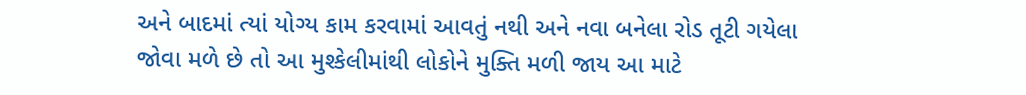અને બાદમાં ત્યાં યોગ્ય કામ કરવામાં આવતું નથી અને નવા બનેલા રોડ તૂટી ગયેલા જોવા મળે છે તો આ મુશ્કેલીમાંથી લોકોને મુક્તિ મળી જાય આ માટે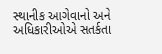સ્થાનીક આગેવાનો અને અધિકારીઓએ સતર્કતા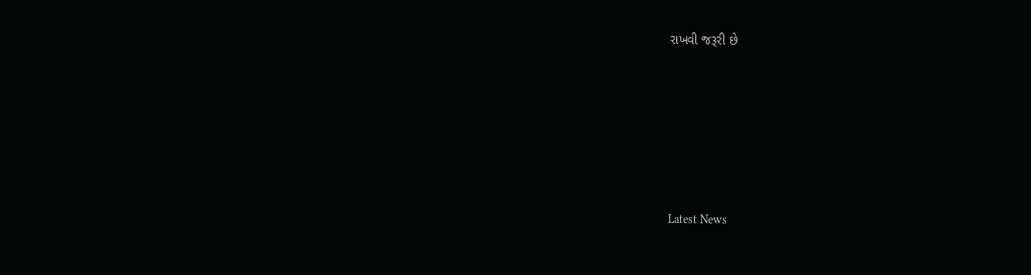રાખવી જરૂરી છે






Latest News